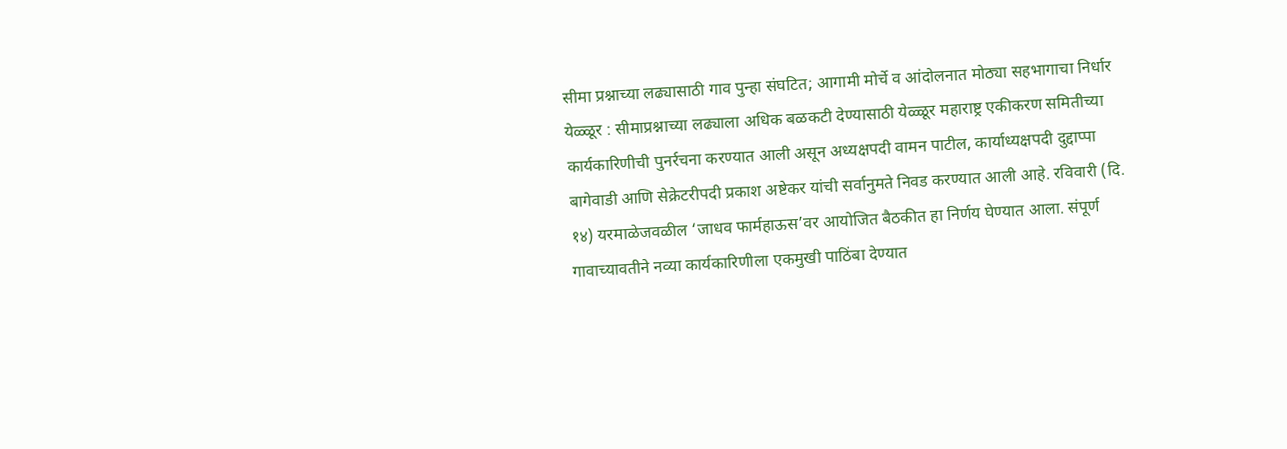सीमा प्रश्नाच्या लढ्यासाठी गाव पुन्हा संघटित; आगामी मोर्चे व आंदोलनात मोठ्या सहभागाचा निर्धार
येळ्ळूर : सीमाप्रश्नाच्या लढ्याला अधिक बळकटी देण्यासाठी येळ्ळूर महाराष्ट्र एकीकरण समितीच्या कार्यकारिणीची पुनर्रचना करण्यात आली असून अध्यक्षपदी वामन पाटील, कार्याध्यक्षपदी दुद्दाप्पा बागेवाडी आणि सेक्रेटरीपदी प्रकाश अष्टेकर यांची सर्वानुमते निवड करण्यात आली आहे. रविवारी (दि. १४) यरमाळेजवळील ‘जाधव फार्महाऊस’वर आयोजित बैठकीत हा निर्णय घेण्यात आला. संपूर्ण गावाच्यावतीने नव्या कार्यकारिणीला एकमुखी पाठिंबा देण्यात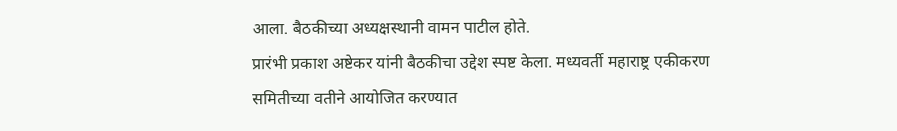आला. बैठकीच्या अध्यक्षस्थानी वामन पाटील होते.
प्रारंभी प्रकाश अष्टेकर यांनी बैठकीचा उद्देश स्पष्ट केला. मध्यवर्ती महाराष्ट्र एकीकरण समितीच्या वतीने आयोजित करण्यात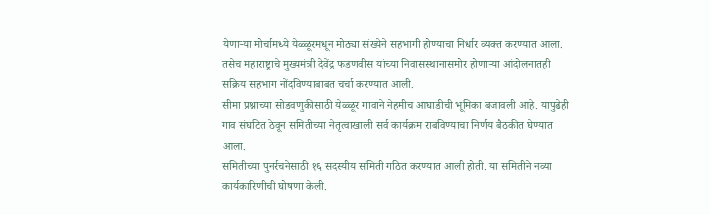येणाऱ्या मोर्चामध्ये येळ्ळूरमधून मोठ्या संख्येने सहभागी होण्याचा निर्धार व्यक्त करण्यात आला. तसेच महाराष्ट्राचे मुख्यमंत्री देवेंद्र फडणवीस यांच्या निवासस्थानासमोर होणाऱ्या आंदोलनातही सक्रिय सहभाग नोंदविण्याबाबत चर्चा करण्यात आली.
सीमा प्रश्नाच्या सोडवणुकीसाठी येळ्ळूर गावाने नेहमीच आघाडीची भूमिका बजावली आहे. यापुढेही गाव संघटित ठेवून समितीच्या नेतृत्वाखाली सर्व कार्यक्रम राबविण्याचा निर्णय बैठकीत घेण्यात आला.
समितीच्या पुनर्रचनेसाठी १६ सदस्यीय समिती गठित करण्यात आली होती. या समितीने नव्या कार्यकारिणीची घोषणा केली.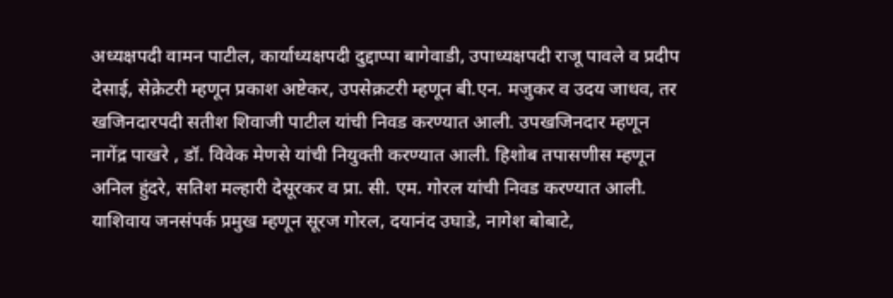अध्यक्षपदी वामन पाटील, कार्याध्यक्षपदी दुद्दाप्पा बागेवाडी, उपाध्यक्षपदी राजू पावले व प्रदीप देसाई, सेक्रेटरी म्हणून प्रकाश अष्टेकर, उपसेक्रटरी म्हणून बी.एन. मजुकर व उदय जाधव, तर खजिनदारपदी सतीश शिवाजी पाटील यांची निवड करण्यात आली. उपखजिनदार म्हणून नागेंद्र पाखरे , डॉ. विवेक मेणसे यांची नियुक्ती करण्यात आली. हिशोब तपासणीस म्हणून अनिल हुंदरे, सतिश मल्हारी देसूरकर व प्रा. सी. एम. गोरल यांची निवड करण्यात आली.
याशिवाय जनसंपर्क प्रमुख म्हणून सूरज गोरल, दयानंद उघाडे, नागेश बोबाटे,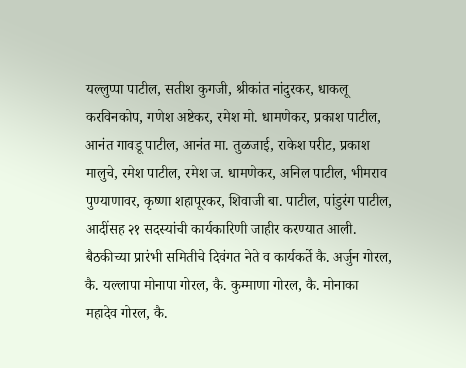यल्लुप्पा पाटील, सतीश कुगजी, श्रीकांत नांदुरकर, धाकलू करविनकोप, गणेश अष्टेकर, रमेश मो. धामणेकर, प्रकाश पाटील, आनंत गावडू पाटील, आनंत मा. तुळजाई, राकेश परीट, प्रकाश मालुचे, रमेश पाटील, रमेश ज. धामणेकर, अनिल पाटील, भीमराव पुण्याणावर, कृष्णा शहापूरकर, शिवाजी बा. पाटील, पांडुरंग पाटील,
आदींसह २१ सदस्यांची कार्यकारिणी जाहीर करण्यात आली.
बैठकीच्या प्रारंभी समितीचे दिवंगत नेते व कार्यकर्ते कै. अर्जुन गोरल, कै. यल्लापा मोनापा गोरल, कै. कुम्माणा गोरल, कै. मोनाका महादेव गोरल, कै.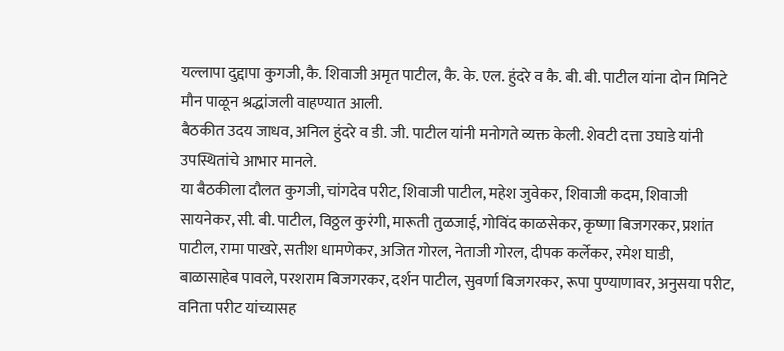यल्लापा दुद्दापा कुगजी, कै. शिवाजी अमृत पाटील, कै. के. एल. हुंदरे व कै. बी. बी. पाटील यांना दोन मिनिटे मौन पाळून श्रद्धांजली वाहण्यात आली.
बैठकीत उदय जाधव, अनिल हुंदरे व डी. जी. पाटील यांनी मनोगते व्यक्त केली. शेवटी दत्ता उघाडे यांनी उपस्थितांचे आभार मानले.
या बैठकीला दौलत कुगजी, चांगदेव परीट, शिवाजी पाटील, महेश जुवेकर, शिवाजी कदम, शिवाजी सायनेकर, सी. बी. पाटील, विठ्ठल कुरंगी, मारूती तुळजाई, गोविंद काळसेकर, कृष्णा बिजगरकर, प्रशांत पाटील, रामा पाखरे, सतीश धामणेकर, अजित गोरल, नेताजी गोरल, दीपक कर्लेकर, रमेश घाडी, बाळासाहेब पावले, परशराम बिजगरकर, दर्शन पाटील, सुवर्णा बिजगरकर, रूपा पुण्याणावर, अनुसया परीट, वनिता परीट यांच्यासह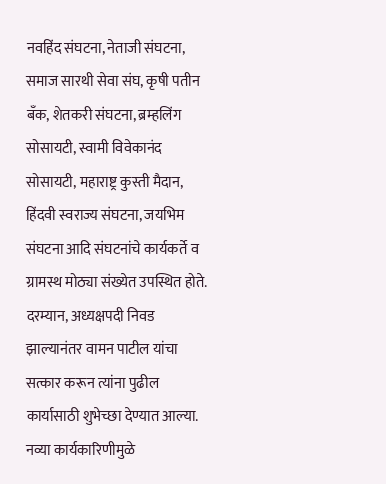नवहिंद संघटना, नेताजी संघटना, समाज सारथी सेवा संघ, कृषी पतीन बँक, शेतकरी संघटना, ब्रम्हलिंग सोसायटी, स्वामी विवेकानंद सोसायटी, महाराष्ट्र कुस्ती मैदान, हिंदवी स्वराज्य संघटना, जयभिम संघटना आदि संघटनांचे कार्यकर्ते व ग्रामस्थ मोठ्या संख्येत उपस्थित होते.
दरम्यान, अध्यक्षपदी निवड झाल्यानंतर वामन पाटील यांचा सत्कार करून त्यांना पुढील कार्यासाठी शुभेच्छा देण्यात आल्या. नव्या कार्यकारिणीमुळे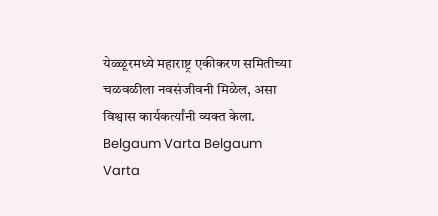येळ्ळूरमध्ये महाराष्ट्र एकीकरण समितीच्या चळवळीला नवसंजीवनी मिळेल, असा विश्वास कार्यकर्त्यांनी व्यक्त केला.
Belgaum Varta Belgaum Varta